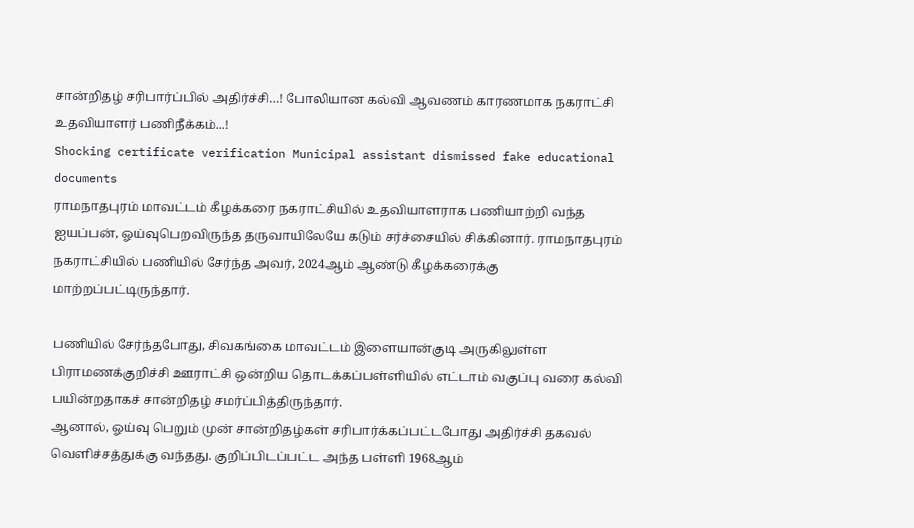சான்றிதழ் சரிபார்ப்பில் அதிர்ச்சி…! போலியான கல்வி ஆவணம் காரணமாக நகராட்சி உதவியாளர் பணிநீக்கம்...!
Shocking certificate verification Municipal assistant dismissed fake educational documents
ராமநாதபுரம் மாவட்டம் கீழக்கரை நகராட்சியில் உதவியாளராக பணியாற்றி வந்த ஐயப்பன், ஓய்வுபெறவிருந்த தருவாயிலேயே கடும் சர்ச்சையில் சிக்கினார். ராமநாதபுரம் நகராட்சியில் பணியில் சேர்ந்த அவர், 2024ஆம் ஆண்டு கீழக்கரைக்கு மாற்றப்பட்டிருந்தார்.

பணியில் சேர்ந்தபோது, சிவகங்கை மாவட்டம் இளையான்குடி அருகிலுள்ள பிராமணக்குறிச்சி ஊராட்சி ஒன்றிய தொடக்கப்பள்ளியில் எட்டாம் வகுப்பு வரை கல்வி பயின்றதாகச் சான்றிதழ் சமர்ப்பித்திருந்தார்.
ஆனால், ஓய்வு பெறும் முன் சான்றிதழ்கள் சரிபார்க்கப்பட்டபோது அதிர்ச்சி தகவல் வெளிச்சத்துக்கு வந்தது. குறிப்பிடப்பட்ட அந்த பள்ளி 1968ஆம்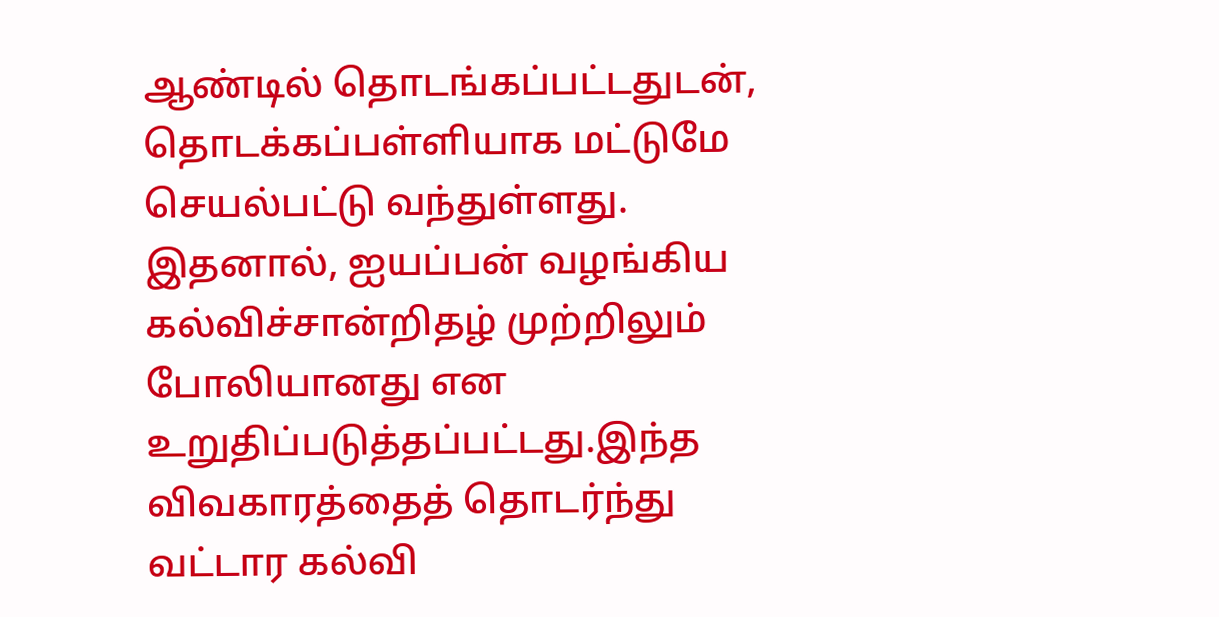ஆண்டில் தொடங்கப்பட்டதுடன், தொடக்கப்பள்ளியாக மட்டுமே செயல்பட்டு வந்துள்ளது.
இதனால், ஐயப்பன் வழங்கிய கல்விச்சான்றிதழ் முற்றிலும் போலியானது என உறுதிப்படுத்தப்பட்டது.இந்த விவகாரத்தைத் தொடர்ந்து வட்டார கல்வி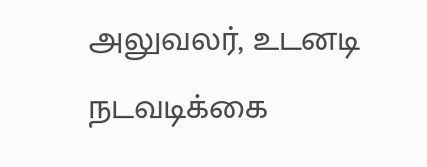அலுவலர், உடனடி நடவடிக்கை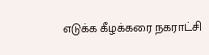எடுக்க கீழக்கரை நகராட்சி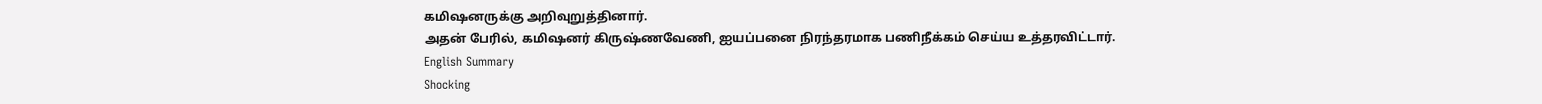கமிஷனருக்கு அறிவுறுத்தினார்.
அதன் பேரில், கமிஷனர் கிருஷ்ணவேணி, ஐயப்பனை நிரந்தரமாக பணிநீக்கம் செய்ய உத்தரவிட்டார்.
English Summary
Shocking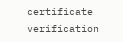certificate verification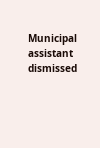Municipal assistant dismissed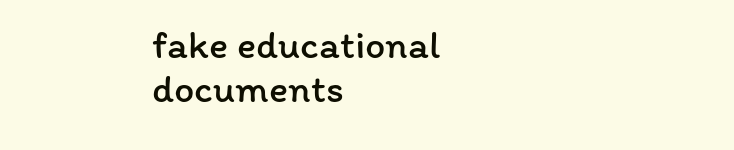fake educational documents